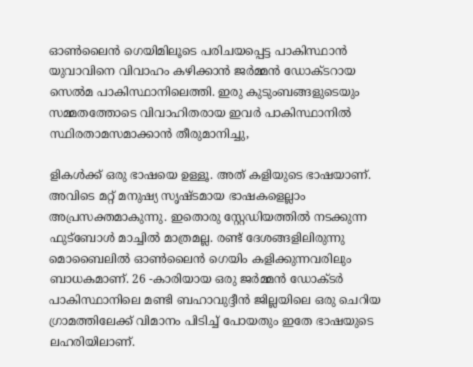ഓൺലൈൻ ഗെയിമിലൂടെ പരിചയപ്പെട്ട പാകിസ്ഥാൻ യുവാവിനെ വിവാഹം കഴിക്കാൻ ജർമ്മൻ ഡോക്ടറായ സെൽമ പാകിസ്ഥാനിലെത്തി. ഇരു കുടുംബങ്ങളുടെയും സമ്മതത്തോടെ വിവാഹിതരായ ഇവർ പാകിസ്ഥാനിൽ സ്ഥിരതാമസമാക്കാൻ തീരുമാനിച്ചു,

ളികൾക്ക് ഒരു ഭാഷയെ ഉള്ളൂ. അത് കളിയുടെ ഭാഷയാണ്. അവിടെ മറ്റ് മനുഷ്യ സൃഷ്ടമായ ഭാഷകളെല്ലാം അപ്രസക്തമാകുന്നു. ഇതൊരു സ്റ്റേഡിയത്തിൽ നടക്കുന്ന ഫുട്ബോൾ മാച്ചിൽ മാത്രമല്ല. രണ്ട് ദേശങ്ങളിലിരുന്നു മൊബൈലിൽ ഓണ്‍ലൈൻ ഗെയിം കളിക്കുന്നവരിലും ബാധകമാണ്. 26 -കാരിയായ ഒരു ജർമ്മൻ ഡോക്ടർ പാകിസ്ഥാനിലെ മണ്ടി ബഹാവുദ്ദീൻ ജില്ലയിലെ ഒരു ചെറിയ ഗ്രാമത്തിലേക്ക് വിമാനം പിടിച്ച് പോയതും ഇതേ ഭാഷയുടെ ലഹരിയിലാണ്.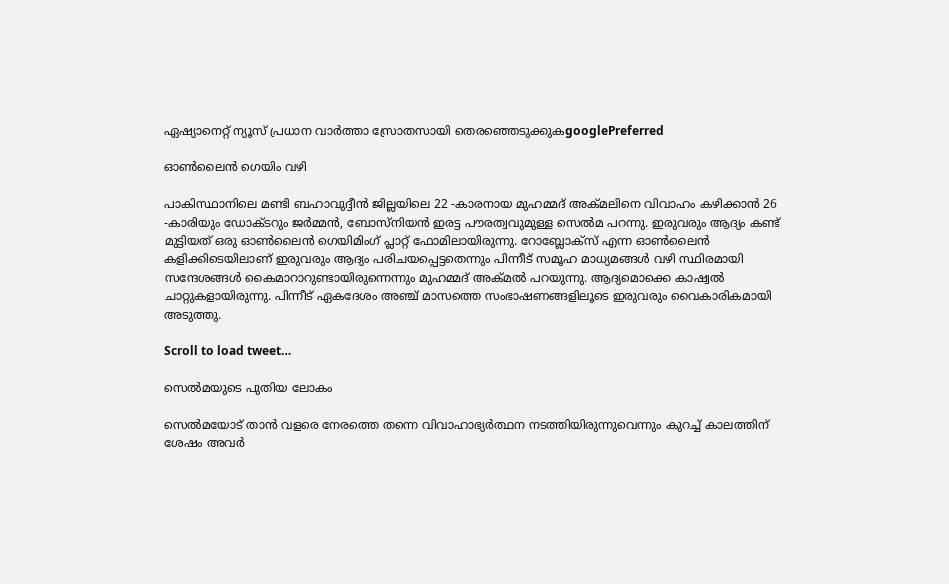ഏഷ്യാനെറ്റ് ന്യൂസ് പ്രധാന വാർത്താ സ്രോതസായി തെരഞ്ഞെടുക്കുകgooglePreferred

ഓൺലൈൻ ഗെയിം വഴി

പാകിസ്ഥാനിലെ മണ്ടി ബഹാവുദ്ദീൻ ജില്ലയിലെ 22 -കാരനായ മുഹമ്മദ് അക്മലിനെ വിവാഹം കഴിക്കാൻ 26 -കാരിയും ഡോക്ടറും ജർമ്മൻ, ബോസ്നിയൻ ഇരട്ട പൗരത്വവുമുള്ള സെൽമ പറന്നു. ഇരുവരും ആദ്യം കണ്ട് മുട്ടിയത് ഒരു ഓൺലൈൻ ഗെയിമിംഗ് പ്ലാറ്റ് ഫോമിലായിരുന്നു. റോബ്ലോക്സ് എന്ന ഓൺലൈൻ കളിക്കിടെയിലാണ് ഇരുവരും ആദ്യം പരിചയപ്പെട്ടതെന്നും പിന്നീട് സമൂഹ മാധ്യമങ്ങൾ വഴി സ്ഥിരമായി സന്ദേശങ്ങൾ കൈമാറാറുണ്ടായിരുന്നെന്നും മുഹമ്മദ് അക്മൽ പറയുന്നു. ആദ്യമൊക്കെ കാഷ്വൽ ചാറ്റുകളായിരുന്നു. പിന്നീട് ഏകദേശം അഞ്ച് മാസത്തെ സംഭാഷണങ്ങളിലൂടെ ഇരുവരും വൈകാരികമായി അടുത്തു.

Scroll to load tweet…

സെൽമയുടെ പുതിയ ലോകം

സെൽമയോട് താൻ വളരെ നേരത്തെ തന്നെ വിവാഹാഭ്യർത്ഥന നടത്തിയിരുന്നുവെന്നും കുറച്ച് കാലത്തിന് ശേഷം അവർ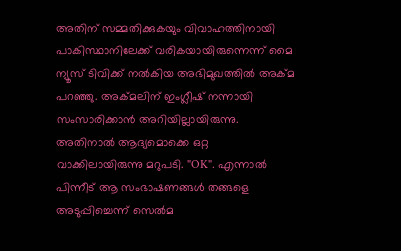അതിന് സമ്മതിക്കുകയും വിവാഹത്തിനായി പാകിസ്ഥാനിലേക്ക് വരികയായിരുന്നെന്ന് മൈ ന്യൂസ് ടിവിക്ക് നൽകിയ അഭിമുഖത്തിൽ അക്മ പറഞ്ഞു. അക്മലിന് ഇംഗ്ലീഷ് നന്നായി സംസാരിക്കാൻ അറിയില്ലായിരുന്നു. അതിനാൽ ആദ്യമൊക്കെ ഒറ്റ വാക്കിലായിരുന്നു മറുപടി. "OK". എന്നാൽ പിന്നീട് ആ സംഭാഷണങ്ങൾ തങ്ങളെ അടുപ്പിച്ചെന്ന് സെൽമ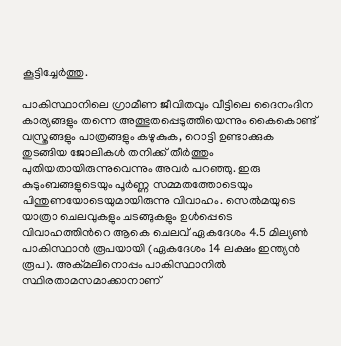കൂട്ടിച്ചേർത്തു.

പാകിസ്ഥാനിലെ ഗ്രാമീണ ജീവിതവും വീട്ടിലെ ദൈനംദിന കാര്യങ്ങളും തന്നെ അത്ഭുതപ്പെടുത്തിയെന്നും കൈകൊണ്ട് വസ്ത്രങ്ങളും പാത്രങ്ങളും കഴുകുക, റൊട്ടി ഉണ്ടാക്കുക തുടങ്ങിയ ജോലികൾ തനിക്ക് തീർത്തും പുതിയതായിരുന്നുവെന്നും അവർ പറഞ്ഞു. ഇരു കുടുംബങ്ങളുടെയും പൂർണ്ണ സമ്മതത്തോടെയും പിന്തുണയോടെയുമായിരുന്നു വിവാഹം. സെൽമയുടെ യാത്രാ ചെലവുകളും ചടങ്ങുകളും ഉൾപ്പെടെ വിവാഹത്തിന്‍റെ ആകെ ചെലവ് ഏകദേശം 4.5 മില്യൺ പാകിസ്ഥാൻ രൂപയായി (ഏകദേശം 14 ലക്ഷം ഇന്ത്യൻ രൂപ). അക്മലിനൊപ്പം പാകിസ്ഥാനിൽ സ്ഥിരതാമസമാക്കാനാണ്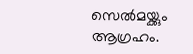സെൽമയ്ക്കും ആഗ്രഹം.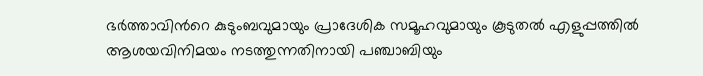ഭർത്താവിന്‍റെ കുടുംബവുമായും പ്രാദേശിക സമൂഹവുമായും കൂടുതൽ എളുപ്പത്തിൽ ആശയവിനിമയം നടത്തുന്നതിനായി പഞ്ചാബിയും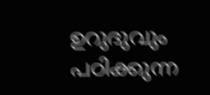ഉറുദുവും പഠിക്കുന്ന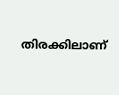തിരക്കിലാണ്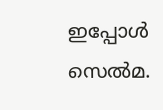ഇപ്പോൾ സെൽമ.